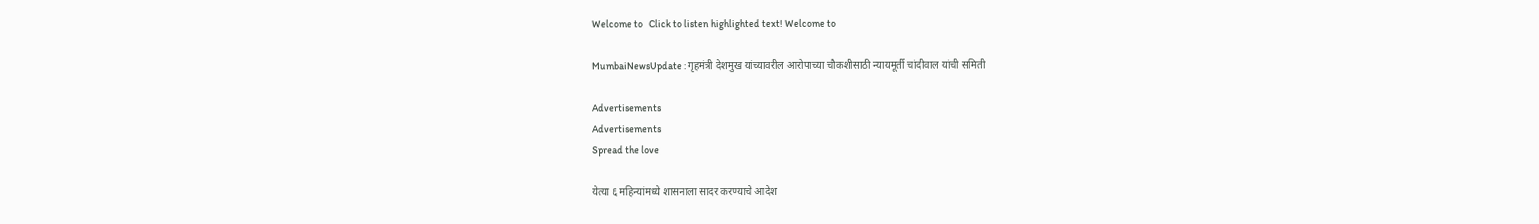Welcome to   Click to listen highlighted text! Welcome to

MumbaiNewsUpdate : गृहमंत्री देशमुख यांच्यावरील आरोपाच्या चौकशीसाठी न्यायमूर्ती चांदीवाल यांची समिती

Advertisements
Advertisements
Spread the love

येत्या ६ महिन्यांमध्ये शासनाला सादर करण्याचे आदेश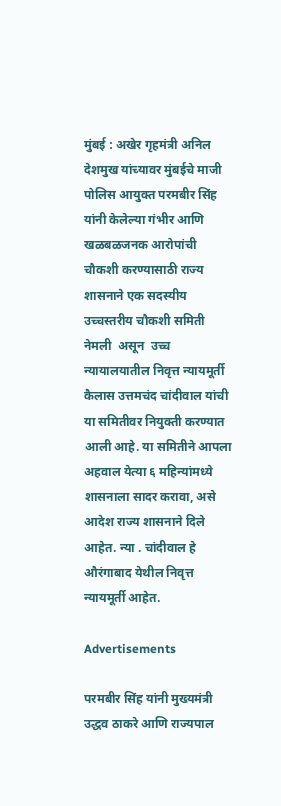मुंबई : अखेर गृहमंत्री अनिल देशमुख यांच्यावर मुंबईचे माजी पोलिस आयुक्त परमबीर सिंह यांनी केलेल्या गंभीर आणि खळबळजनक आरोपांची चौकशी करण्यासाठी राज्य शासनाने एक सदस्यीय उच्चस्तरीय चौकशी समिती नेमली  असून  उच्च न्यायालयातील निवृत्त न्यायमूर्ती कैलास उत्तमचंद चांदीवाल यांची या समितीवर नियुक्ती करण्यात आली आहे. या समितीने आपला अहवाल येत्या ६ महिन्यांमध्ये शासनाला सादर करावा, असे आदेश राज्य शासनाने दिले आहेत. न्या . चांदीवाल हे औरंगाबाद येथील निवृत्त न्यायमूर्ती आहेत.

Advertisements

परमबीर सिंह यांनी मुख्यमंत्री उद्धव ठाकरे आणि राज्यपाल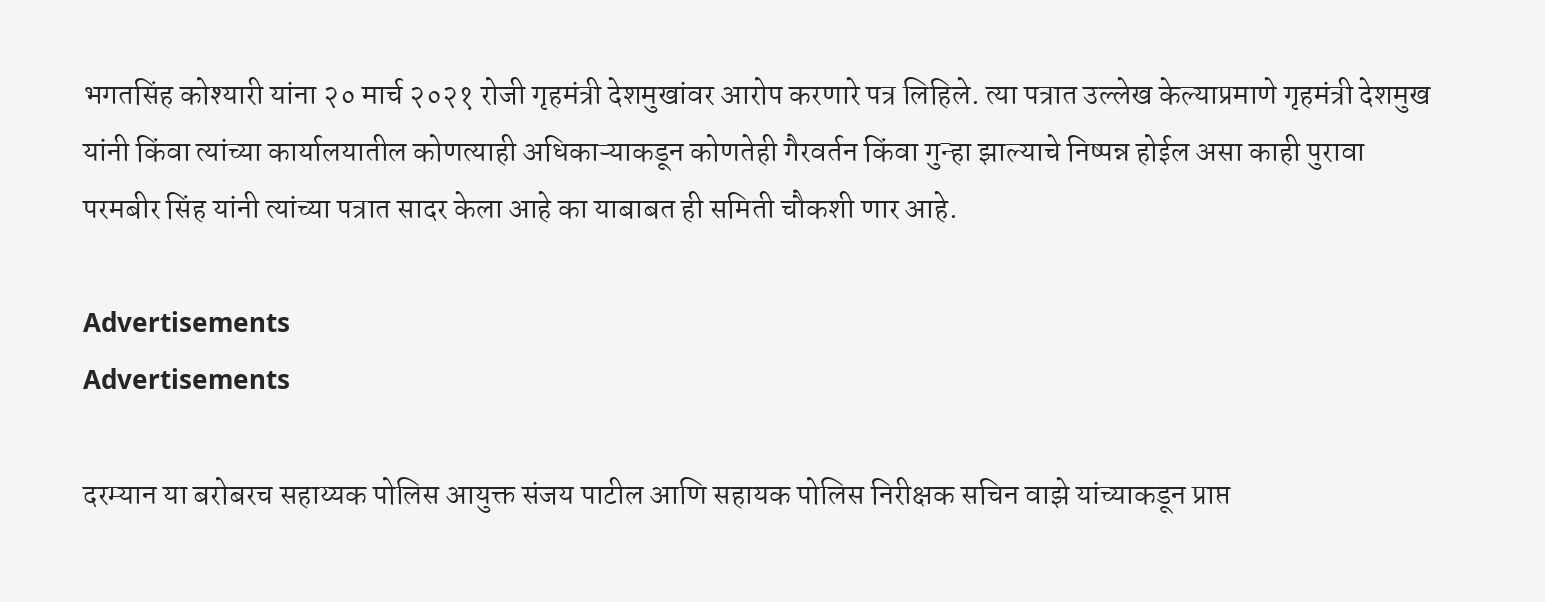भगतसिंह कोश्यारी यांना २० मार्च २०२१ रोजी गृहमंत्री देशमुखांवर आरोप करणारे पत्र लिहिले. त्या पत्रात उल्लेख केल्याप्रमाणे गृहमंत्री देशमुख यांनी किंवा त्यांच्या कार्यालयातील कोणत्याही अधिकाऱ्याकडून कोणतेही गैरवर्तन किंवा गुन्हा झाल्याचे निष्पन्न होईल असा काही पुरावा परमबीर सिंह यांनी त्यांच्या पत्रात सादर केला आहे का याबाबत ही समिती चौकशी णार आहे.

Advertisements
Advertisements

दरम्यान या बरोबरच सहाय्यक पोलिस आयुक्त संजय पाटील आणि सहायक पोलिस निरीक्षक सचिन वाझे यांच्याकडून प्राप्त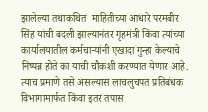झालेल्या तथाकथित  माहितीच्या आधारे परमबीर सिंह यांची बदली झाल्यानंतर गृहमंत्री किंवा त्यांच्या कार्यालयातील कर्मचाऱ्यांनी एखादा गुन्हा केल्याचे निष्पन्न होते का याची चौकशी करण्यात येणार आहे. त्याच प्रमाणे तसे असल्यास लाचलुचपत प्रतिबंधक विभागामार्फत किंवा इतर तपास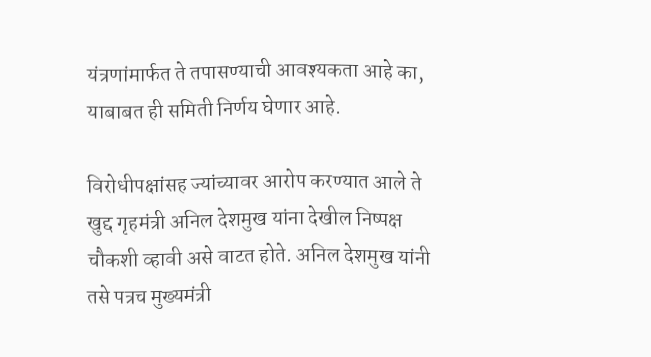यंत्रणांमार्फत ते तपासण्याची आवश्यकता आहे का, याबाबत ही समिती निर्णय घेणार आहे.

विरोधीपक्षांसह ज्यांच्यावर आरोप करण्यात आले ते खुद्द गृहमंत्री अनिल देशमुख यांना देखील निष्पक्ष चौकशी व्हावी असे वाटत होते. अनिल देशमुख यांनी तसे पत्रच मुख्यमंत्री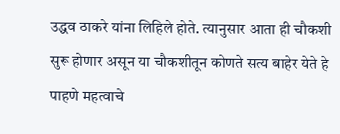उद्धव ठाकरे यांना लिहिले होते. त्यानुसार आता ही चौकशी सुरू होणार असून या चौकशीतून कोणते सत्य बाहेर येते हे पाहणे महत्वाचे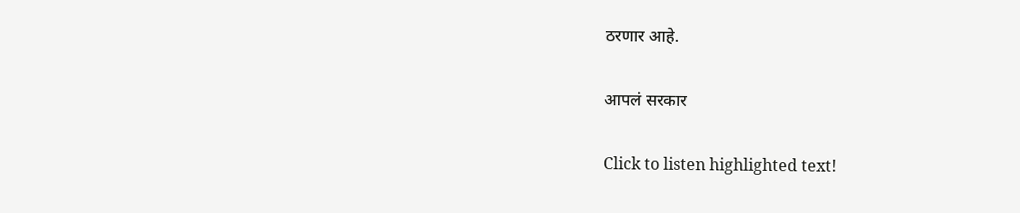ठरणार आहे.

आपलं सरकार

Click to listen highlighted text!